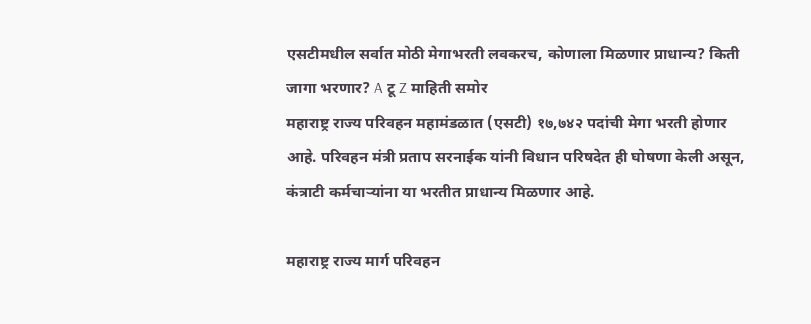एसटीमधील सर्वात मोठी मेगाभरती लवकरच, कोणाला मिळणार प्राधान्य? किती जागा भरणार? A टू Z माहिती समोर
महाराष्ट्र राज्य परिवहन महामंडळात (एसटी) १७,७४२ पदांची मेगा भरती होणार आहे. परिवहन मंत्री प्रताप सरनाईक यांनी विधान परिषदेत ही घोषणा केली असून, कंत्राटी कर्मचाऱ्यांना या भरतीत प्राधान्य मिळणार आहे.

महाराष्ट्र राज्य मार्ग परिवहन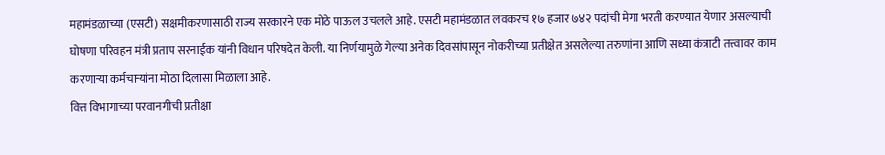महामंडळाच्या (एसटी) सक्षमीकरणासाठी राज्य सरकारने एक मोठे पाऊल उचलले आहे. एसटी महामंडळात लवकरच १७ हजार ७४२ पदांची मेगा भरती करण्यात येणार असल्याची घोषणा परिवहन मंत्री प्रताप सरनाईक यांनी विधान परिषदेत केली. या निर्णयामुळे गेल्या अनेक दिवसांपासून नोकरीच्या प्रतीक्षेत असलेल्या तरुणांना आणि सध्या कंत्राटी तत्त्वावर काम करणाऱ्या कर्मचाऱ्यांना मोठा दिलासा मिळाला आहे.
वित्त विभागाच्या परवानगीची प्रतीक्षा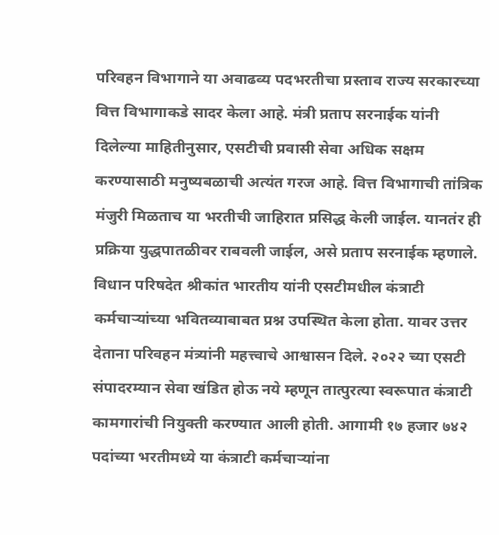परिवहन विभागाने या अवाढव्य पदभरतीचा प्रस्ताव राज्य सरकारच्या वित्त विभागाकडे सादर केला आहे. मंत्री प्रताप सरनाईक यांनी दिलेल्या माहितीनुसार, एसटीची प्रवासी सेवा अधिक सक्षम करण्यासाठी मनुष्यबळाची अत्यंत गरज आहे. वित्त विभागाची तांत्रिक मंजुरी मिळताच या भरतीची जाहिरात प्रसिद्ध केली जाईल. यानतंर ही प्रक्रिया युद्धपातळीवर राबवली जाईल, असे प्रताप सरनाईक म्हणाले.
विधान परिषदेत श्रीकांत भारतीय यांनी एसटीमधील कंत्राटी कर्मचाऱ्यांच्या भवितव्याबाबत प्रश्न उपस्थित केला होता. यावर उत्तर देताना परिवहन मंत्र्यांनी महत्त्वाचे आश्वासन दिले. २०२२ च्या एसटी संपादरम्यान सेवा खंडित होऊ नये म्हणून तात्पुरत्या स्वरूपात कंत्राटी कामगारांची नियुक्ती करण्यात आली होती. आगामी १७ हजार ७४२ पदांच्या भरतीमध्ये या कंत्राटी कर्मचाऱ्यांना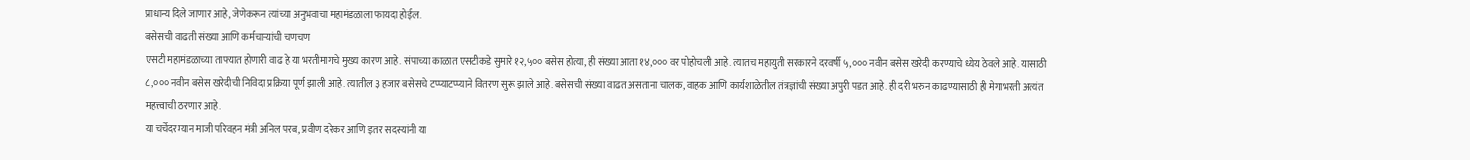प्राधान्य दिले जाणार आहे, जेणेकरून त्यांच्या अनुभवाचा महामंडळाला फायदा होईल.
बसेसची वाढती संख्या आणि कर्मचाऱ्यांची चणचण
एसटी महामंडळाच्या ताफ्यात होणारी वाढ हे या भरतीमागचे मुख्य कारण आहे. संपाच्या काळात एसटीकडे सुमारे १२,५०० बसेस होत्या, ही संख्या आता १४,००० वर पोहोचली आहे. त्यातच महायुती सरकारने दरवर्षी ५,००० नवीन बसेस खरेदी करण्याचे ध्येय ठेवले आहे. यासाठी ८,००० नवीन बसेस खरेदीची निविदा प्रक्रिया पूर्ण झाली आहे. त्यातील ३ हजार बसेसचे टप्प्याटप्प्याने वितरण सुरू झाले आहे. बसेसची संख्या वाढत असताना चालक, वाहक आणि कार्यशाळेतील तंत्रज्ञांची संख्या अपुरी पडत आहे. ही दरी भरुन काढण्यासाठी ही मेगाभरती अत्यंत महत्त्वाची ठरणार आहे.
या चर्चेदरम्यान माजी परिवहन मंत्री अनिल परब, प्रवीण दरेकर आणि इतर सदस्यांनी या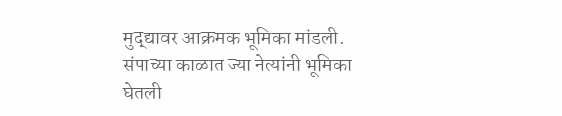मुद्द्यावर आक्रमक भूमिका मांडली. संपाच्या काळात ज्या नेत्यांनी भूमिका घेतली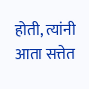होती, त्यांनी आता सत्तेत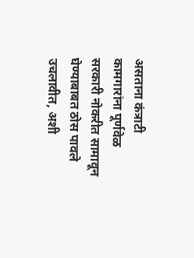असताना कंत्राटी कामगारांना पूर्णवेळ सरकारी नोकरीत सामावून घेण्याबाबत ठोस पावले उचलावीत, अशी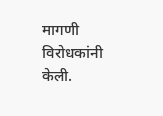मागणी विरोधकांनी केली.